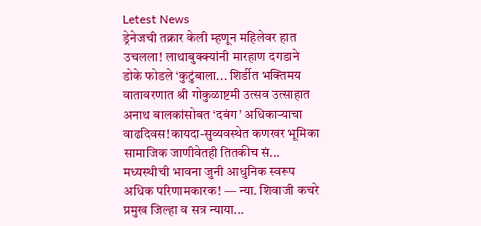Letest News
ड्रेनेजची तक्रार केली म्हणून महिलेवर हात उचलला! लाथाबुक्क्यांनी मारहाण दगडाने डोके फोडले ‘कुटुंबाला... शिर्डीत भक्तिमय वातावरणात श्री गोकुळाष्टमी उत्सव उत्साहात अनाथ बालकांसोबत ‘दबंग’ अधिकाऱ्याचा वाढदिवस!कायदा-सुव्यवस्थेत कणखर भूमिका सामाजिक जाणीवेतही तितकीच सं... मध्यस्थीची भावना जुनी आधुनिक स्वरूप अधिक परिणामकारक! — न्या. शिवाजी कचरे प्रमुख जिल्हा व सत्र न्याया...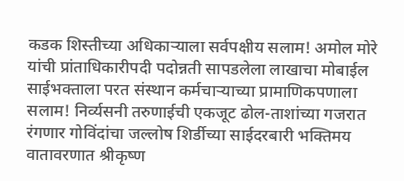कडक शिस्तीच्या अधिकाऱ्याला सर्वपक्षीय सलाम! अमोल मोरे यांची प्रांताधिकारीपदी पदोन्नती सापडलेला लाखाचा मोबाईल साईभक्ताला परत संस्थान कर्मचाऱ्याच्या प्रामाणिकपणाला सलाम! निर्व्यसनी तरुणाईची एकजूट ढोल-ताशांच्या गजरात रंगणार गोविंदांचा जल्लोष शिर्डीच्या साईदरबारी भक्तिमय वातावरणात श्रीकृष्ण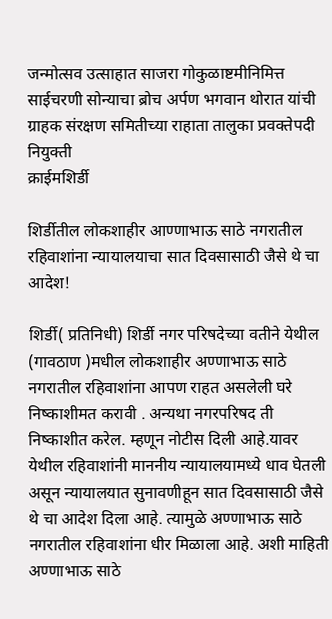जन्मोत्सव उत्साहात साजरा गोकुळाष्टमीनिमित्त साईचरणी सोन्याचा ब्रोच अर्पण भगवान थोरात यांची ग्राहक संरक्षण समितीच्या राहाता तालुका प्रवक्तेपदी नियुक्ती
क्राईमशिर्डी

शिर्डीतील लोकशाहीर आण्णाभाऊ साठे नगरातील रहिवाशांना न्यायालयाचा सात दिवसासाठी जैसे थे चा आदेश!

शिर्डी( प्रतिनिधी) शिर्डी नगर परिषदेच्या वतीने येथील (गावठाण )मधील लोकशाहीर अण्णाभाऊ साठे नगरातील रहिवाशांना आपण राहत असलेली घरे निष्काशीमत करावी . अन्यथा नगरपरिषद ती निष्काशीत करेल. म्हणून नोटीस दिली आहे.यावर येथील रहिवाशांनी माननीय न्यायालयामध्ये धाव घेतली असून न्यायालयात सुनावणीहून सात दिवसासाठी जैसे थे चा आदेश दिला आहे. त्यामुळे अण्णाभाऊ साठे नगरातील रहिवाशांना धीर मिळाला आहे. अशी माहिती अण्णाभाऊ साठे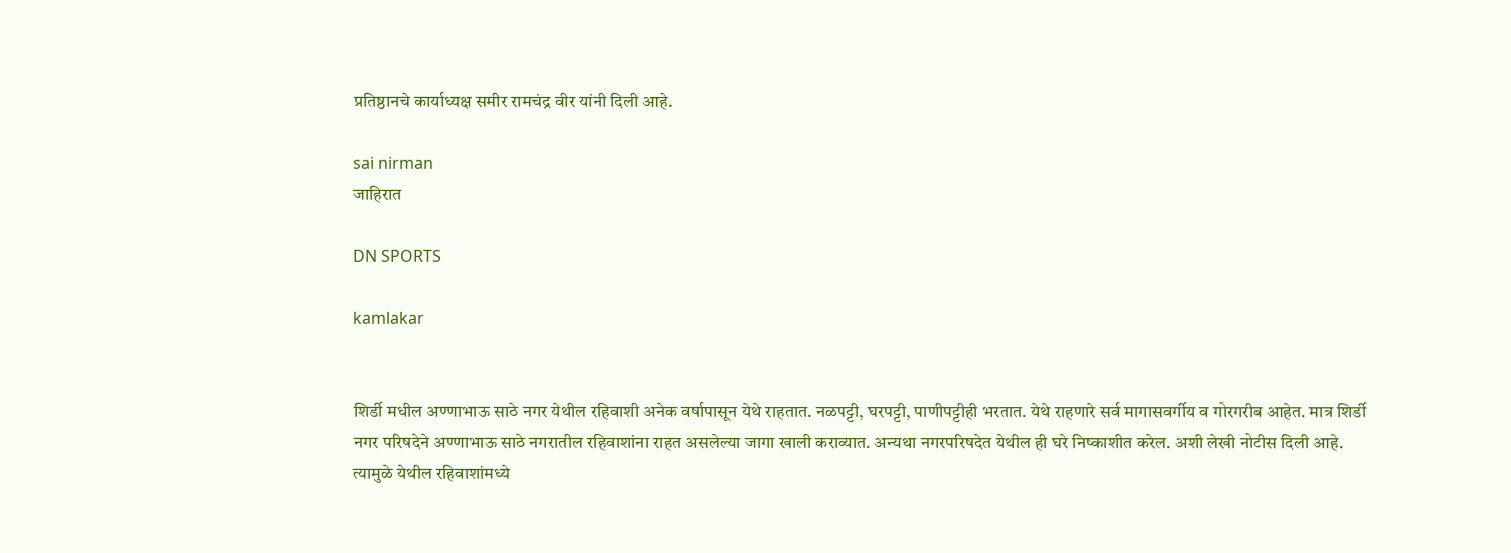प्रतिष्ठानचे कार्याध्यक्ष समीर रामचंद्र वीर यांनी दिली आहे.

sai nirman
जाहिरात

DN SPORTS

kamlakar


शिर्डी मधील अण्णाभाऊ साठे नगर येथील रहिवाशी अनेक वर्षापासून येथे राहतात. नळपट्टी, घरपट्टी, पाणीपट्टीही भरतात. येथे राहणारे सर्व मागासवर्गीय व गोरगरीब आहेत. मात्र शिर्डी नगर परिषदेने अण्णाभाऊ साठे नगरातील रहिवाशांना राहत असलेल्या जागा खाली कराव्यात. अन्यथा नगरपरिषदेत येथील ही घरे निष्काशीत करेल. अशी लेखी नोटीस दिली आहे. त्यामुळे येथील रहिवाशांमध्ये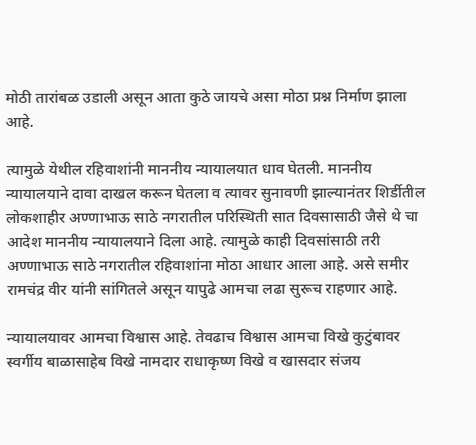मोठी तारांबळ उडाली असून आता कुठे जायचे असा मोठा प्रश्न निर्माण झाला आहे.

त्यामुळे येथील रहिवाशांनी माननीय न्यायालयात धाव घेतली. माननीय न्यायालयाने दावा दाखल करून घेतला व त्यावर सुनावणी झाल्यानंतर शिर्डीतील लोकशाहीर अण्णाभाऊ साठे नगरातील परिस्थिती सात दिवसासाठी जैसे थे चा आदेश माननीय न्यायालयाने दिला आहे. त्यामुळे काही दिवसांसाठी तरी अण्णाभाऊ साठे नगरातील रहिवाशांना मोठा आधार आला आहे. असे समीर रामचंद्र वीर यांनी सांगितले असून यापुढे आमचा लढा सुरूच राहणार आहे.

न्यायालयावर आमचा विश्वास आहे. तेवढाच विश्वास आमचा विखे कुटुंबावर स्वर्गीय बाळासाहेब विखे नामदार राधाकृष्ण विखे व खासदार संजय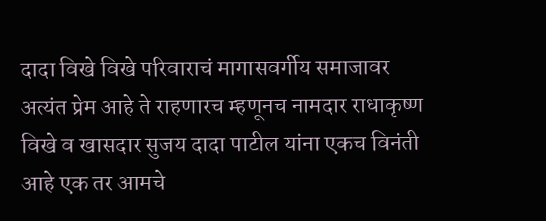दादा विखे विखे परिवाराचं मागासवर्गीय समाजावर अत्यंत प्रेम आहे ते राहणारच म्हणूनच नामदार राधाकृष्ण विखे व खासदार सुजय दादा पाटील यांना एकच विनंती आहे एक तर आमचे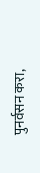पुनर्वसन करा,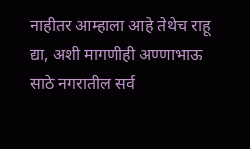नाहीतर आम्हाला आहे तेथेच राहू द्या, अशी मागणीही अण्णाभाऊ साठे नगरातील सर्व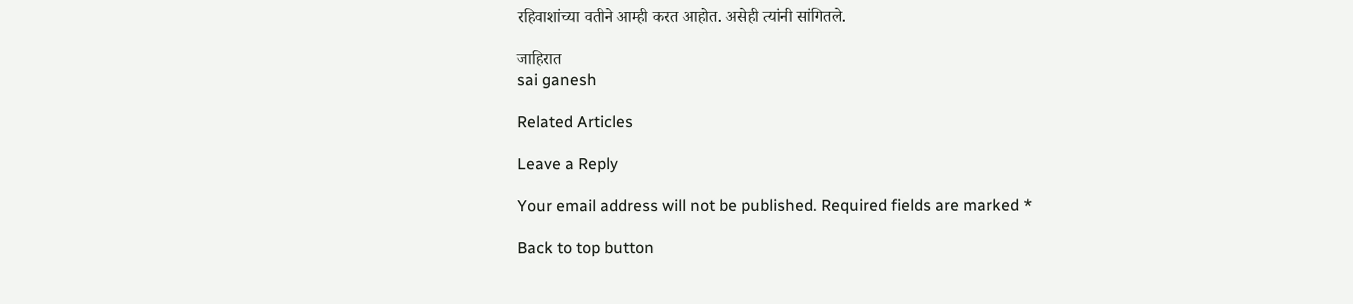रहिवाशांच्या वतीने आम्ही करत आहोत. असेही त्यांनी सांगितले.

जाहिरात
sai ganesh

Related Articles

Leave a Reply

Your email address will not be published. Required fields are marked *

Back to top button